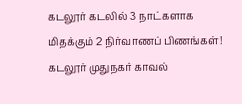கடலூர் கடலில் 3 நாட்களாக மிதக்கும் 2 நிர்வாணப் பிணங்கள்!
கடலூர் முதுநகர் காவல்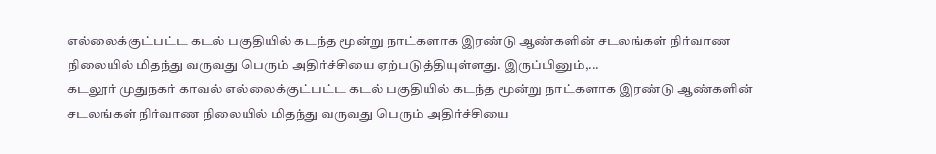எல்லைக்குட்பட்ட கடல் பகுதியில் கடந்த மூன்று நாட்களாக இரண்டு ஆண்களின் சடலங்கள் நிர்வாண நிலையில் மிதந்து வருவது பெரும் அதிர்ச்சியை ஏற்படுத்தியுள்ளது. இருப்பினும்,...
கடலூர் முதுநகர் காவல் எல்லைக்குட்பட்ட கடல் பகுதியில் கடந்த மூன்று நாட்களாக இரண்டு ஆண்களின் சடலங்கள் நிர்வாண நிலையில் மிதந்து வருவது பெரும் அதிர்ச்சியை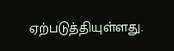ஏற்படுத்தியுள்ளது.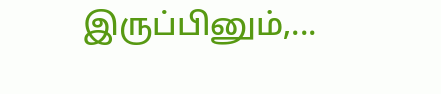இருப்பினும்,...